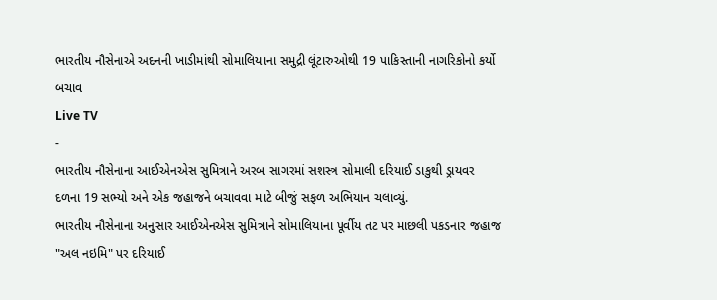ભારતીય નૌસેનાએ અદનની ખાડીમાંથી સોમાલિયાના સમુદ્રી લૂંટારુઓથી 19 પાકિસ્તાની નાગરિકોનો કર્યો બચાવ
Live TV
-
ભારતીય નૌસેનાના આઈએનએસ સુમિત્રાને અરબ સાગરમાં સશસ્ત્ર સોમાલી દરિયાઈ ડાકુથી ડ્રાયવર દળના 19 સભ્યો અને એક જહાજને બચાવવા માટે બીજું સફળ અભિયાન ચલાવ્યું.
ભારતીય નૌસેનાના અનુસાર આઈએનએસ સુમિત્રાને સોમાલિયાના પૂર્વીય તટ પર માછલી પકડનાર જહાજ "અલ નઇમિ" પર દરિયાઈ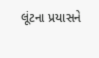લૂંટના પ્રયાસને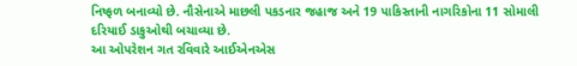નિષ્ફળ બનાવ્યો છે. નૌસેનાએ માછલી પકડનાર જહાજ અને 19 પાકિસ્તાની નાગરિકોના 11 સોમાલી દરિયાઈ ડાકુઓથી બચાવ્યા છે.
આ ઓપરેશન ગત રવિવારે આઈએનએસ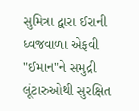સુમિત્રા દ્વારા ઈરાની ધ્વજવાળા એફવી "ઈમાન"ને સમુદ્રી લૂંટારુઓથી સુરક્ષિત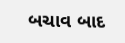બચાવ બાદ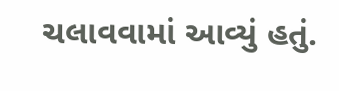ચલાવવામાં આવ્યું હતું.